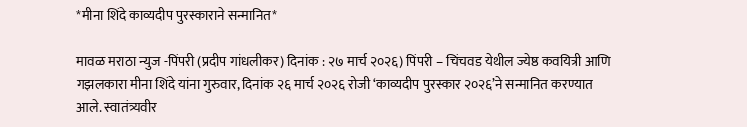*मीना शिंदे काव्यदीप पुरस्काराने सन्मानित*

मावळ मराठा न्युज -पिंपरी (प्रदीप गांधलीकर) दिनांक : २७ मार्च २०२६) पिंपरी – चिंचवड येथील ज्येष्ठ कवयित्री आणि गझलकारा मीना शिंदे यांना गुरुवार, दिनांक २६ मार्च २०२६ रोजी ‘काव्यदीप पुरस्कार २०२६’ने सन्मानित करण्यात आले. स्वातंत्र्यवीर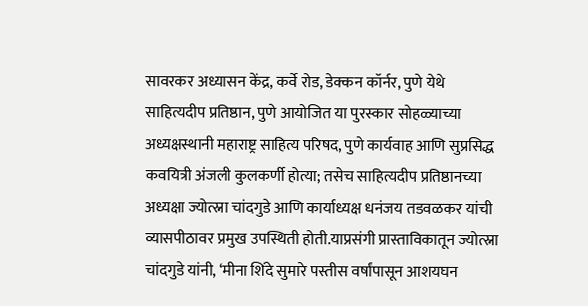सावरकर अध्यासन केंद्र, कर्वे रोड, डेक्कन कॉर्नर, पुणे येथे साहित्यदीप प्रतिष्ठान, पुणे आयोजित या पुरस्कार सोहळ्याच्या अध्यक्षस्थानी महाराष्ट्र साहित्य परिषद, पुणे कार्यवाह आणि सुप्रसिद्ध कवयित्री अंजली कुलकर्णी होत्या; तसेच साहित्यदीप प्रतिष्ठानच्या अध्यक्षा ज्योत्स्ना चांदगुडे आणि कार्याध्यक्ष धनंजय तडवळकर यांची व्यासपीठावर प्रमुख उपस्थिती होती.याप्रसंगी प्रास्ताविकातून ज्योत्स्ना चांदगुडे यांनी, ‘मीना शिंदे सुमारे पस्तीस वर्षांपासून आशयघन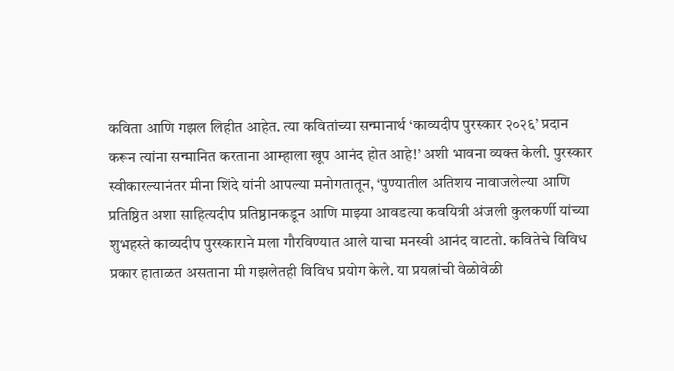कविता आणि गझल लिहीत आहेत. त्या कवितांच्या सन्मानार्थ ‘काव्यदीप पुरस्कार २०२६’ प्रदान करून त्यांना सन्मानित करताना आम्हाला खूप आनंद होत आहे!’ अशी भावना व्यक्त केली. पुरस्कार स्वीकारल्यानंतर मीना शिंदे यांनी आपल्या मनोगतातून, ‘पुण्यातील अतिशय नावाजलेल्या आणि प्रतिष्ठित अशा साहित्यदीप प्रतिष्ठानकडून आणि माझ्या आवडत्या कवयित्री अंजली कुलकर्णी यांच्या शुभहस्ते काव्यदीप पुरस्काराने मला गौरविण्यात आले याचा मनस्वी आनंद वाटतो. कवितेचे विविध प्रकार हाताळत असताना मी गझलेतही विविध प्रयोग केले. या प्रयत्नांची वेळोवेळी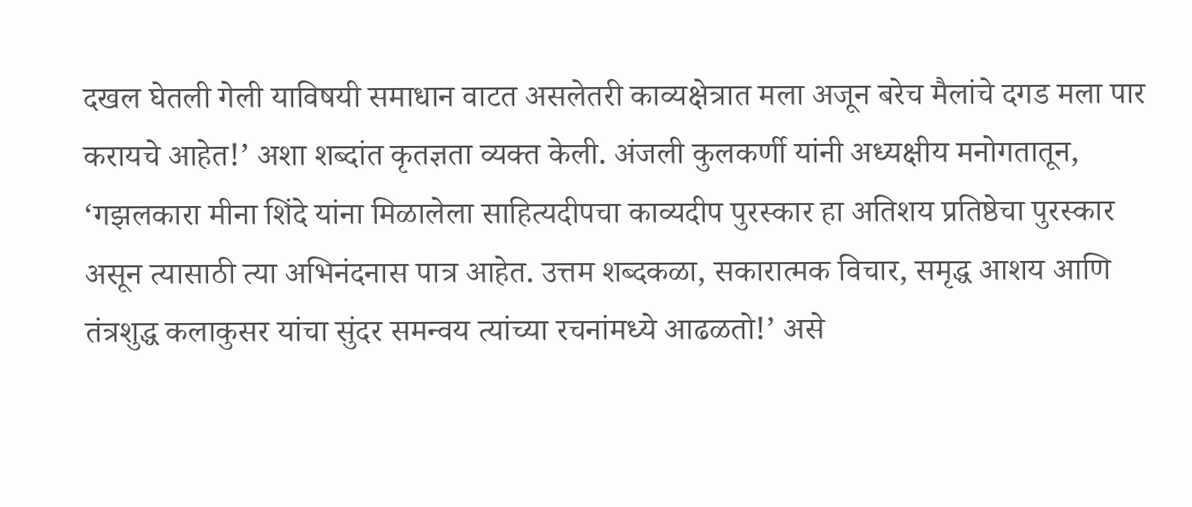दखल घेतली गेली याविषयी समाधान वाटत असलेतरी काव्यक्षेत्रात मला अजून बरेच मैलांचे दगड मला पार करायचे आहेत!’ अशा शब्दांत कृतज्ञता व्यक्त केली. अंजली कुलकर्णी यांनी अध्यक्षीय मनोगतातून, ‘गझलकारा मीना शिंदे यांना मिळालेला साहित्यदीपचा काव्यदीप पुरस्कार हा अतिशय प्रतिष्ठेचा पुरस्कार असून त्यासाठी त्या अभिनंदनास पात्र आहेत. उत्तम शब्दकळा, सकारात्मक विचार, समृद्ध आशय आणि तंत्रशुद्ध कलाकुसर यांचा सुंदर समन्वय त्यांच्या रचनांमध्ये आढळतो!’ असे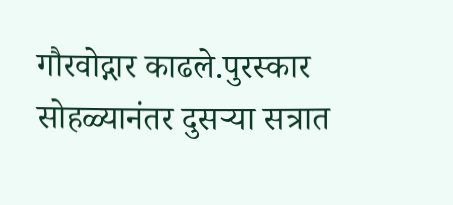गौरवोद्गार काढले.पुरस्कार सोहळ्यानंतर दुसर्‍या सत्रात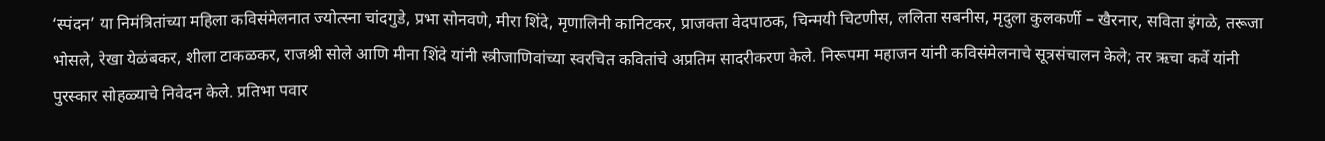‘स्पंदन’ या निमंत्रितांच्या महिला कविसंमेलनात ज्योत्स्ना चांदगुडे, प्रभा सोनवणे, मीरा शिंदे, मृणालिनी कानिटकर, प्राजक्ता वेदपाठक, चिन्मयी चिटणीस, ललिता सबनीस, मृदुला कुलकर्णी – खैरनार, सविता इंगळे, तरूजा भोसले, रेखा येळंबकर, शीला टाकळकर, राजश्री सोले आणि मीना शिंदे यांनी स्त्रीजाणिवांच्या स्वरचित कवितांचे अप्रतिम सादरीकरण केले. निरूपमा महाजन यांनी कविसंमेलनाचे सूत्रसंचालन केले; तर ऋचा कर्वे यांनी पुरस्कार सोहळ्याचे निवेदन केले. प्रतिभा पवार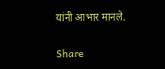यांनी आभार मानले.

Share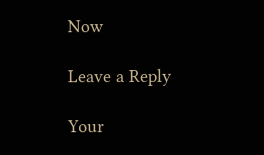Now

Leave a Reply

Your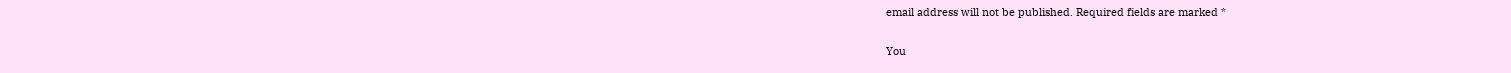email address will not be published. Required fields are marked *

You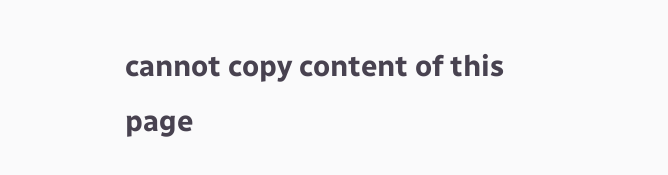cannot copy content of this page